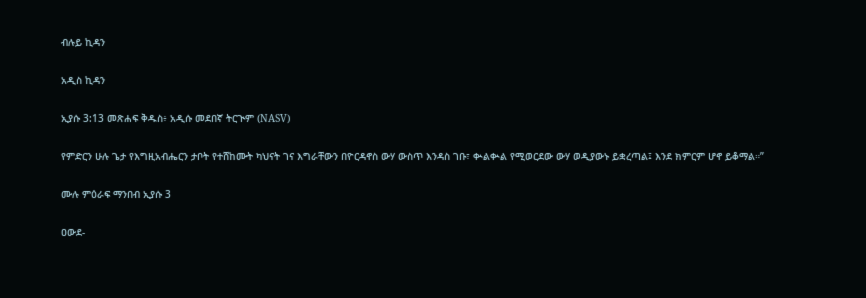ብሉይ ኪዳን

አዲስ ኪዳን

ኢያሱ 3:13 መጽሐፍ ቅዱስ፥ አዲሱ መደበኛ ትርጒም (NASV)

የምድርን ሁሉ ጌታ የእግዚአብሔርን ታቦት የተሸከሙት ካህናት ገና እግራቸውን በዮርዳኖስ ውሃ ውስጥ እንዳስ ገቡ፣ ቊልቊል የሚወርደው ውሃ ወዲያውኑ ይቋረጣል፤ እንደ ክምርም ሆኖ ይቆማል።”

ሙሉ ምዕራፍ ማንበብ ኢያሱ 3

ዐውደ-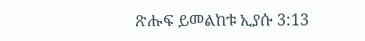ጽሑፍ ይመልከቱ ኢያሱ 3:13